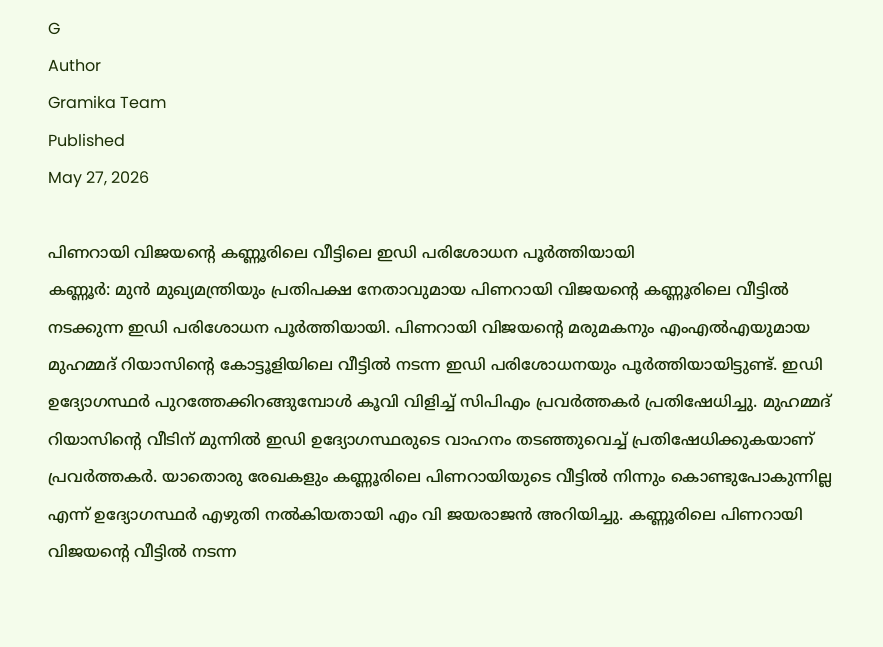G
Author
Gramika Team
Published
May 27, 2026

പിണറായി വിജയൻ്റെ കണ്ണൂരിലെ വീട്ടിലെ ഇഡി പരിശോധന പൂർത്തിയായി
കണ്ണൂർ: മുൻ മുഖ്യമന്ത്രിയും പ്രതിപക്ഷ നേതാവുമായ പിണറായി വിജയൻ്റെ കണ്ണൂരിലെ വീട്ടിൽ നടക്കുന്ന ഇഡി പരിശോധന പൂർത്തിയായി. പിണറായി വിജയൻ്റെ മരുമകനും എംഎൽഎയുമായ മുഹമ്മദ് റിയാസിൻ്റെ കോട്ടൂളിയിലെ വീട്ടിൽ നടന്ന ഇഡി പരിശോധനയും പൂർത്തിയായിട്ടുണ്ട്. ഇഡി ഉദ്യോഗസ്ഥർ പുറത്തേക്കിറങ്ങുമ്പോൾ കൂവി വിളിച്ച് സിപിഎം പ്രവർത്തകർ പ്രതിഷേധിച്ചു. മുഹമ്മദ് റിയാസിൻ്റെ വീടിന് മുന്നിൽ ഇഡി ഉദ്യോഗസ്ഥരുടെ വാഹനം തടഞ്ഞുവെച്ച് പ്രതിഷേധിക്കുകയാണ് പ്രവർത്തകർ. യാതൊരു രേഖകളും കണ്ണൂരിലെ പിണറായിയുടെ വീട്ടിൽ നിന്നും കൊണ്ടുപോകുന്നില്ല എന്ന് ഉദ്യോഗസ്ഥർ എഴുതി നൽകിയതായി എം വി ജയരാജൻ അറിയിച്ചു. കണ്ണൂരിലെ പിണറായി വിജയൻ്റെ വീട്ടിൽ നടന്ന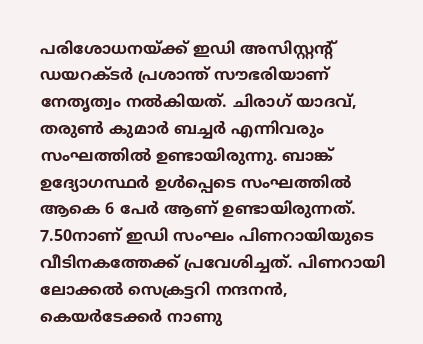പരിശോധനയ്ക്ക് ഇഡി അസിസ്റ്റന്റ് ഡയറക്ടർ പ്രശാന്ത് സൗഭരിയാണ് നേതൃത്വം നൽകിയത്. ചിരാഗ് യാദവ്, തരുൺ കുമാർ ബച്ചർ എന്നിവരും സംഘത്തിൽ ഉണ്ടായിരുന്നു. ബാങ്ക് ഉദ്യോഗസ്ഥർ ഉൾപ്പെടെ സംഘത്തിൽ ആകെ 6 പേർ ആണ് ഉണ്ടായിരുന്നത്. 7.50നാണ് ഇഡി സംഘം പിണറായിയുടെ വീടിനകത്തേക്ക് പ്രവേശിച്ചത്. പിണറായി ലോക്കൽ സെക്രട്ടറി നന്ദനൻ, കെയർടേക്കർ നാണു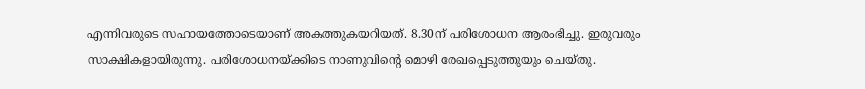എന്നിവരുടെ സഹായത്തോടെയാണ് അകത്തുകയറിയത്. 8.30ന് പരിശോധന ആരംഭിച്ചു. ഇരുവരും സാക്ഷികളായിരുന്നു. പരിശോധനയ്ക്കിടെ നാണുവിന്റെ മൊഴി രേഖപ്പെടുത്തുയും ചെയ്തു.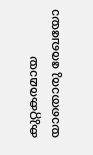കുറ്റകരമായ യാതൊരു രേഖയോ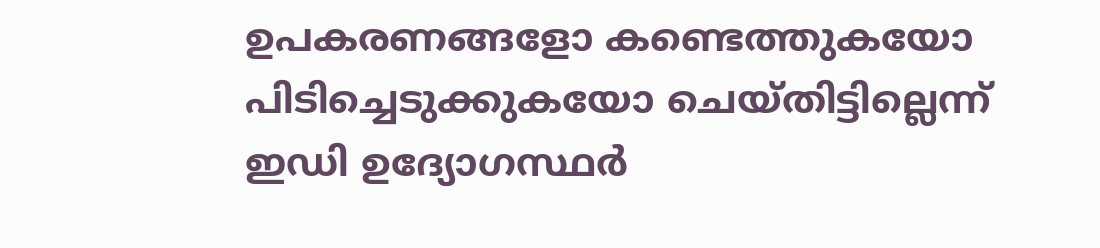ഉപകരണങ്ങളോ കണ്ടെത്തുകയോ പിടിച്ചെടുക്കുകയോ ചെയ്തിട്ടില്ലെന്ന് ഇഡി ഉദ്യോഗസ്ഥർ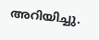അറിയിച്ചു.